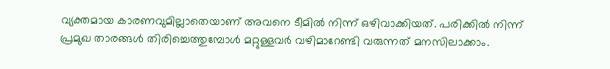വ്യക്തമായ കാരണവുമില്ലാതെയാണ് അവനെ ടീമിൽ നിന്ന് ഒഴിവാക്കിയത്. പരിക്കിൽ നിന്ന് പ്രമുഖ താരങ്ങൾ തിരിച്ചെത്തുമ്പോൾ മറ്റുള്ളവർ വഴിമാറേണ്ടി വരുന്നത് മനസിലാക്കാം.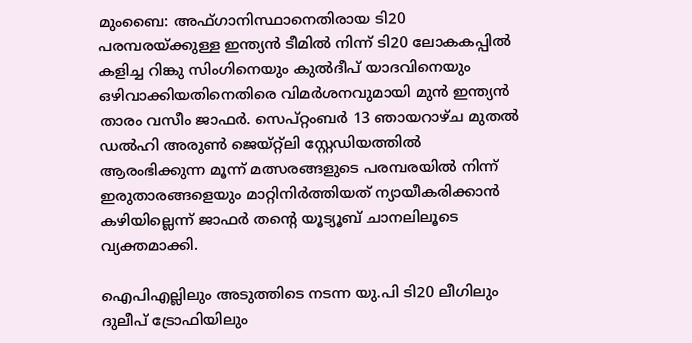മുംബൈ: അഫ്ഗാനിസ്ഥാനെതിരായ ടി20 പരമ്പരയ്ക്കുള്ള ഇന്ത്യൻ ടീമിൽ നിന്ന് ടി20 ലോകകപ്പില്‍ കളിച്ച റിങ്കു സിംഗിനെയും കുൽദീപ് യാദവിനെയും ഒഴിവാക്കിയതിനെതിരെ വിമർശനവുമായി മുൻ ഇന്ത്യൻ താരം വസീം ജാഫർ. സെപ്റ്റംബർ 13 ഞായറാഴ്ച മുതൽ ഡൽഹി അരുൺ ജെയ്റ്റ്‌ലി സ്റ്റേഡിയത്തിൽ ആരംഭിക്കുന്ന മൂന്ന് മത്സരങ്ങളുടെ പരമ്പരയിൽ നിന്ന് ഇരുതാരങ്ങളെയും മാറ്റിനിർത്തിയത് ന്യായീകരിക്കാൻ കഴിയില്ലെന്ന് ജാഫർ തന്‍റെ യൂട്യൂബ് ചാനലിലൂടെ വ്യക്തമാക്കി.

ഐപിഎല്ലിലും അടുത്തിടെ നടന്ന യു.പി ടി20 ലീഗിലും ദുലീപ് ട്രോഫിയിലും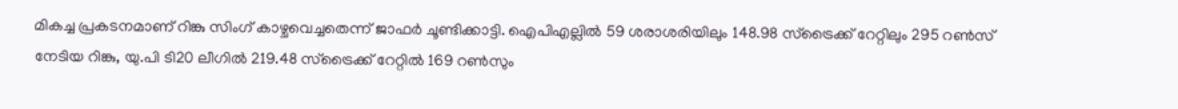മികച്ച പ്രകടനമാണ് റിങ്കു സിംഗ് കാഴ്ചവെച്ചതെന്ന് ജാഫർ ചൂണ്ടിക്കാട്ടി. ഐപിഎല്ലിൽ 59 ശരാശരിയിലും 148.98 സ്ട്രൈക്ക് റേറ്റിലും 295 റൺസ് നേടിയ റിങ്കു, യു.പി ടി20 ലീഗിൽ 219.48 സ്ട്രൈക്ക് റേറ്റിൽ 169 റൺസും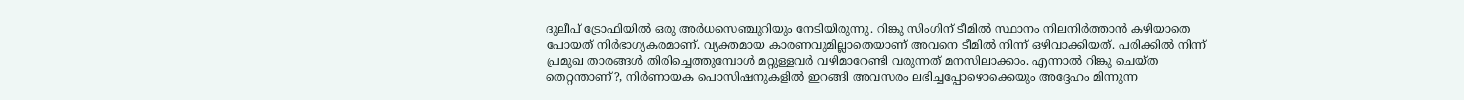ദുലീപ് ട്രോഫിയിൽ ഒരു അർധസെഞ്ചുറിയും നേടിയിരുന്നു. റിങ്കു സിംഗിന് ടീമിൽ സ്ഥാനം നിലനിർത്താൻ കഴിയാതെ പോയത് നിർഭാഗ്യകരമാണ്. വ്യക്തമായ കാരണവുമില്ലാതെയാണ് അവനെ ടീമിൽ നിന്ന് ഒഴിവാക്കിയത്. പരിക്കിൽ നിന്ന് പ്രമുഖ താരങ്ങൾ തിരിച്ചെത്തുമ്പോൾ മറ്റുള്ളവർ വഴിമാറേണ്ടി വരുന്നത് മനസിലാക്കാം. എന്നാൽ റിങ്കു ചെയ്ത തെറ്റന്താണ്?, നിർണായക പൊസിഷനുകളിൽ ഇറങ്ങി അവസരം ലഭിച്ചപ്പോഴൊക്കെയും അദ്ദേഹം മിന്നുന്ന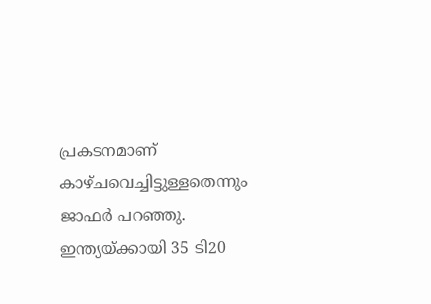പ്രകടനമാണ് കാഴ്ചവെച്ചിട്ടുള്ളതെന്നും ജാഫർ പറഞ്ഞു. ഇന്ത്യയ്ക്കായി 35 ടി20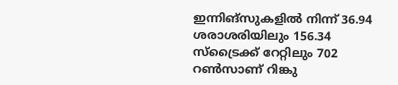ഇന്നിങ്സുകളിൽ നിന്ന് 36.94 ശരാശരിയിലും 156.34 സ്ട്രൈക്ക് റേറ്റിലും 702 റൺസാണ് റിങ്കു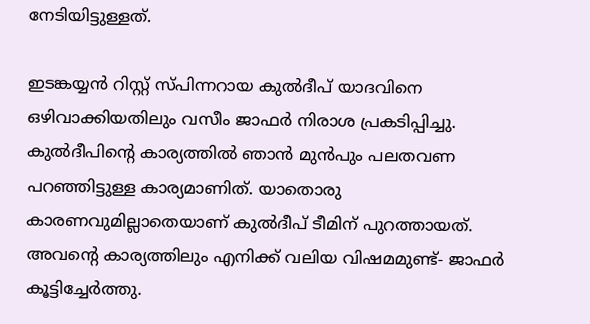നേടിയിട്ടുള്ളത്.

ഇടങ്കയ്യൻ റിസ്റ്റ് സ്പിന്നറായ കുൽദീപ് യാദവിനെ ഒഴിവാക്കിയതിലും വസീം ജാഫർ നിരാശ പ്രകടിപ്പിച്ചു. കുൽദീപിന്‍റെ കാര്യത്തിൽ ഞാൻ മുൻപും പലതവണ പറഞ്ഞിട്ടുള്ള കാര്യമാണിത്. യാതൊരു കാരണവുമില്ലാതെയാണ് കുല്‍ദീപ് ടീമിന് പുറത്തായത്. അവന്‍റെ കാര്യത്തിലും എനിക്ക് വലിയ വിഷമമുണ്ട്- ജാഫർ കൂട്ടിച്ചേർത്തു.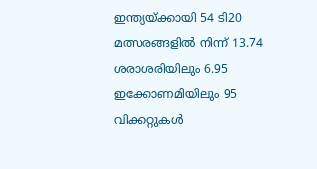ഇന്ത്യയ്ക്കായി 54 ടി20 മത്സരങ്ങളിൽ നിന്ന് 13.74 ശരാശരിയിലും 6.95 ഇക്കോണമിയിലും 95 വിക്കറ്റുകൾ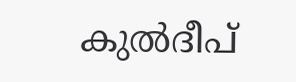കുൽദീപ്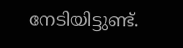നേടിയിട്ടുണ്ട്.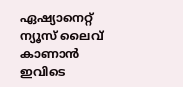ഏഷ്യാനെറ്റ് ന്യൂസ് ലൈവ് കാണാന്‍ ഇവിടെ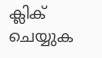ക്ലിക് ചെയ്യുക